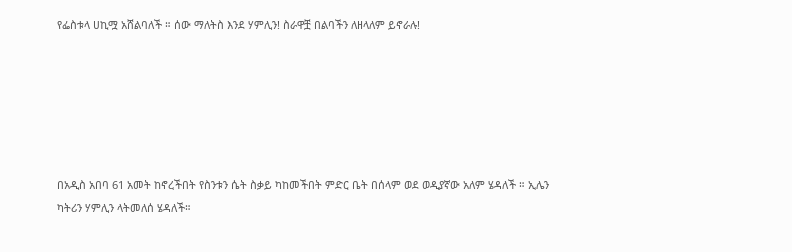የፌስቱላ ሀኪሟ አሸልባለች ። ሰው ማለትስ እንደ ሃምሊን! ስራዋቿ በልባችን ለዘላለም ይኖራሉ!






በአዲስ አበባ 61 አመት ከኖረችበት የስንቱን ሴት ስቃይ ካከመችበት ምድር ቤት በሰላም ወደ ወዲያኛው አለም ሄዳለች ። ኢሌን ካትሪን ሃምሊን ላትመለሰ ሄዳለች።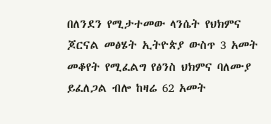በለንደን የሚታተመው ላንሴት የህክምና ጆርናል መፅሄት ኢትዮጵያ ውስጥ 3 አመት መቆየት የሚፈልግ የፅንስ ህክምና ባለሙያ ይፈለጋል ብሎ ከዛሬ 62 አመት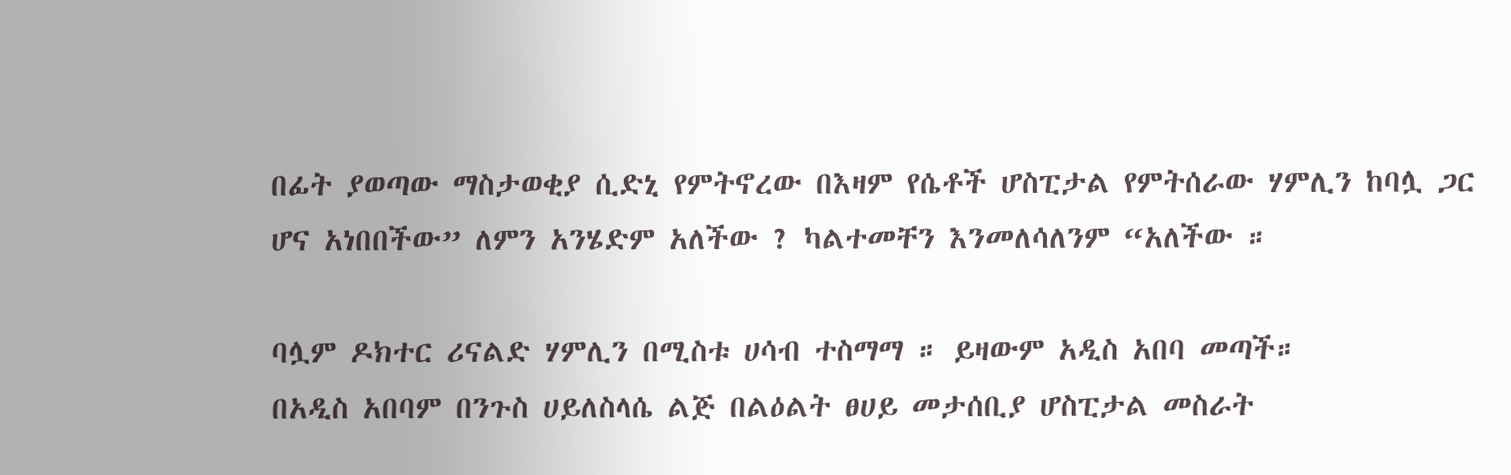በፊት ያወጣው ማስታወቂያ ሲድኒ የምትኖረው በእዛም የሴቶች ሆስፒታል የምትሰራው ሃምሊን ከባሏ ጋር ሆና አነበበችው” ለምን አንሄድም አለችው ? ካልተመቸን እንመለሳለንም “አለችው ።

ባሏም ዶክተር ሪናልድ ሃምሊን በሚስቱ ሀሳብ ተስማማ ። ይዛውም አዲስ አበባ መጣች።
በአዲስ አበባም በንጉስ ሀይለስላሴ ልጅ በልዕልት ፀሀይ መታሰቢያ ሆስፒታል መስራት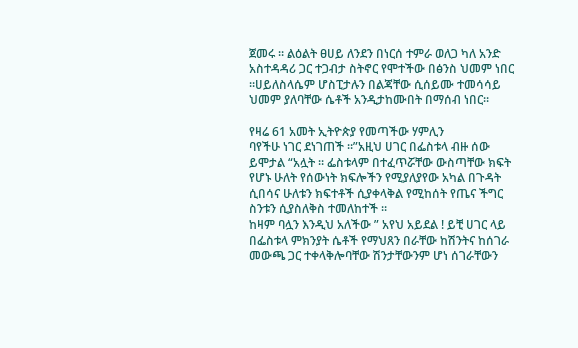ጀመሩ ። ልዕልት ፀሀይ ለንደን በነርሰ ተምራ ወለጋ ካለ አንድ አስተዳዳሪ ጋር ተጋብታ ስትኖር የሞተችው በፅንስ ህመም ነበር ።ሀይለስላሴም ሆስፒታሉን በልጃቸው ሲሰይሙ ተመሳሳይ ህመም ያለባቸው ሴቶች አንዲታከሙበት በማሰብ ነበር።

የዛሬ 61 አመት ኢትዮጵያ የመጣችው ሃምሊን
ባየችሁ ነገር ደነገጠች ።”አዚህ ሀገር በፌስቱላ ብዙ ሰው ይሞታል “አሏት ። ፌስቱላም በተፈጥሯቸው ውስጣቸው ክፍት የሆኑ ሁለት የሰውነት ክፍሎችን የሚያለያየው አካል በጉዳት ሲበሳና ሁለቱን ክፍተቶች ሲያቀላቅል የሚከሰት የጤና ችግር ስንቱን ሲያስለቅስ ተመለከተች ።
ከዛም ባሏን እንዲህ አለችው ” አየህ አይደል ! ይቺ ሀገር ላይ በፌስቱላ ምክንያት ሴቶች የማህጸን በራቸው ከሽንትና ከሰገራ መውጫ ጋር ተቀላቅሎባቸው ሽንታቸውንም ሆነ ሰገራቸውን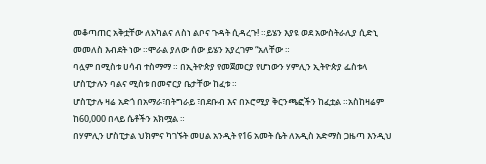መቆጣጠር አቅቷቸው ለአካልና ለስነ ልቦና ጉዳት ሲዳረጉ! ።ይሄን እያዩ ወደ አውስትራሊያ ሲድኒ መመለስ እብደት ነው ።ሞራል ያለው ሰው ይሄን አያረገም “አለቸው ።
ባሏም በሚስቱ ሀሳብ ተስማማ ። በኢትዮጵያ የመጀመርያ የሆነውን ሃምሊን ኢትዮጵያ ፌስቱላ ሆስፒታሉን ባልና ሚስቱ በመኖርያ ቤታቸው ከፈቱ ።
ሆስፒታሉ ዛሬ አድጎ በአማራ፣በትግራይ ፣በደቡብ እና በኦሮሚያ ቅርንጫፎችን ከፈቷል ።አስከዛሬም ከ60,000 በላይ ሴቶችን አክሟል ።
በሃምሊን ሆስፒታል ህክምና ካገኙት መሀል አንዲት የ16 አመት ሴት ለአዲስ አድማስ ጋዜጣ እንዲህ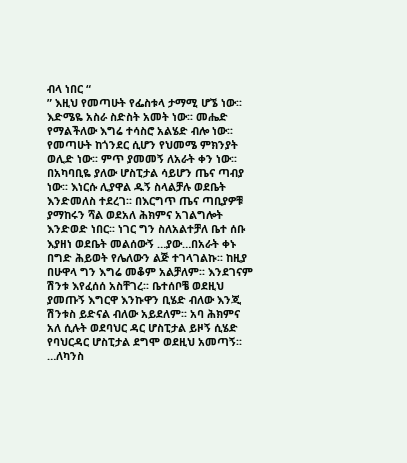ብላ ነበር “
” እዚህ የመጣሁት የፌስቱላ ታማሚ ሆኜ ነው፡፡ እድሜዬ አስራ ስድስት አመት ነው፡፡ መሔድ የማልችለው እግሬ ተሳስሮ አልሄድ ብሎ ነው፡፡ የመጣሁት ከጎንደር ሲሆን የህመሜ ምክንያት ወሊድ ነው፡፡ ምጥ ያመመኝ ለአራት ቀን ነው፡፡ በአካባቢዬ ያለው ሆስፒታል ሳይሆን ጤና ጣብያ ነው፡፡ እነርሱ ሊያዋል ዱኝ ስላልቻሉ ወደቤት እንድመለስ ተደረገ፡፡ በእርግጥ ጤና ጣቢያዎቹ ያማከሩን ሻል ወደአለ ሕክምና አገልግሎት እንድወድ ነበር፡፡ ነገር ግን ስለአልተቻለ ቤተ ሰቡ እያዘነ ወደቤት መልሰውኝ …ያው…በአራት ቀኑ በግድ ሕይወት የሌለውን ልጅ ተገላገልኩ፡፡ ከዚያ በሁዋላ ግን እግሬ መቆም አልቻለም፡፡ እንደገናም ሽንቱ እየፈሰሰ አስቸገረ፡፡ ቤተሰቦቼ ወደዚህ ያመጡኝ እግርዋ እንኩዋን ቢሄድ ብለው እንጂ ሽንቱስ ይድናል ብለው አይደለም፡፡ አባ ሕክምና አለ ሲሉት ወደባህር ዳር ሆስፒታል ይዞኝ ሲሄድ የባህርዳር ሆስፒታል ደግሞ ወደዚህ አመጣኝ፡፡ …ለካንስ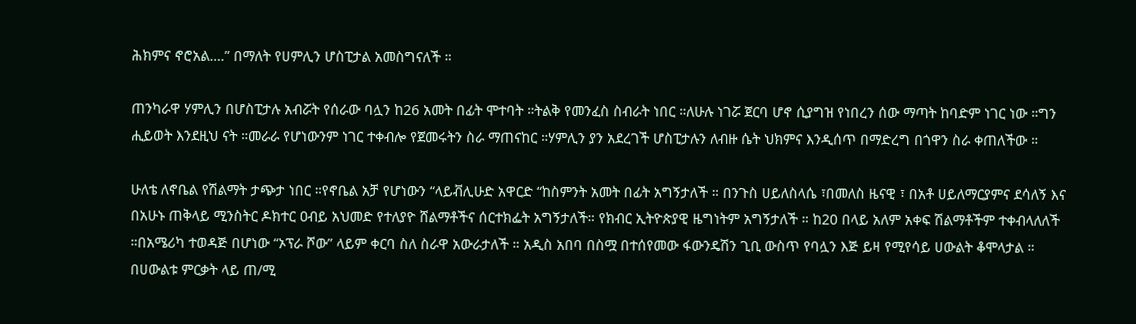ሕክምና ኖሮአል….” በማለት የሀምሊን ሆስፒታል አመስግናለች ።

ጠንካራዋ ሃምሊን በሆስፒታሉ አብሯት የሰራው ባሏን ከ26 አመት በፊት ሞተባት ።ትልቅ የመንፈስ ስብራት ነበር ።ለሁሉ ነገሯ ጀርባ ሆኖ ሲያግዝ የነበረን ሰው ማጣት ከባድም ነገር ነው ።ግን ሒይወት እንደዚህ ናት ።መራራ የሆነውንም ነገር ተቀብሎ የጀመሩትን ስራ ማጠናከር ።ሃምሊን ያን አደረገች ሆስፒታሉን ለብዙ ሴት ህክምና እንዲሰጥ በማድረግ በጎዋን ስራ ቀጠለችው ።

ሁለቴ ለኖቤል የሽልማት ታጭታ ነበር ።የኖቤል አቻ የሆነውን “ላይቭሊሁድ አዋርድ “ከስምንት አመት በፊት አግኝታለች ። በንጉስ ሀይለስላሴ ፣በመለስ ዜናዊ ፣ በአቶ ሀይለማርያምና ደሳለኝ እና በአሁኑ ጠቅላይ ሚንስትር ዶክተር ዐብይ አህመድ የተለያዮ ሸልማቶችና ሰርተክፌት አግኝታለች። የክብር ኢትዮጵያዊ ዜግነትም አግኝታለች ። ከ20 በላይ አለም አቀፍ ሽልማቶችም ተቀብላለለች ።በአሜሪካ ተወዳጅ በሆነው “ኦፕራ ሾው” ላይም ቀርባ ስለ ስራዋ አውራታለች ። አዲስ አበባ በስሟ በተሰየመው ፋውንዴሽን ጊቢ ውስጥ የባሏን እጅ ይዛ የሚየሳይ ሀውልት ቆሞላታል ። በሀውልቱ ምርቃት ላይ ጠ/ሚ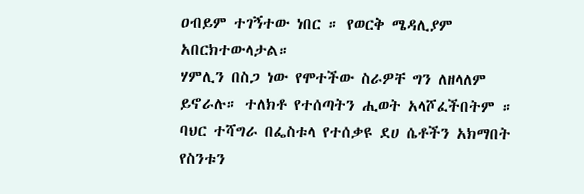ዐብይም ተገኝተው ነበር ። የወርቅ ሜዳሊያም አበርክተውላታል።
ሃምሊን በስጋ ነው የሞተችው ስራዎቸ ግን ለዘላለም ይኖራሉ። ተለክቶ የተሰጣትን ሒወት አላሾፈችበትም ። ባህር ተሻግራ በፌስቱላ የተሰቃዩ ደሀ ሴቶችን አክማበት የስንቱን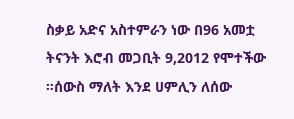ስቃይ አድና አስተምራን ነው በ96 አመቷ ትናንት እሮብ መጋቢት 9,2012 የሞተችው ።ሰውስ ማለት እንደ ሀምሊን ለሰው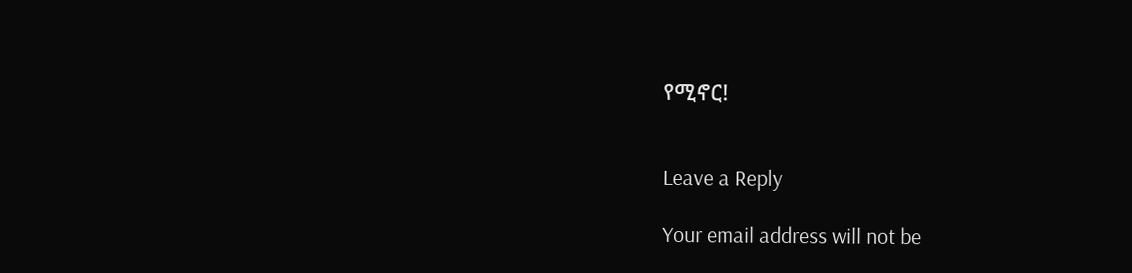የሚኖር!


Leave a Reply

Your email address will not be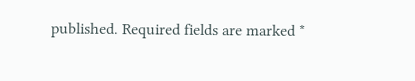published. Required fields are marked *